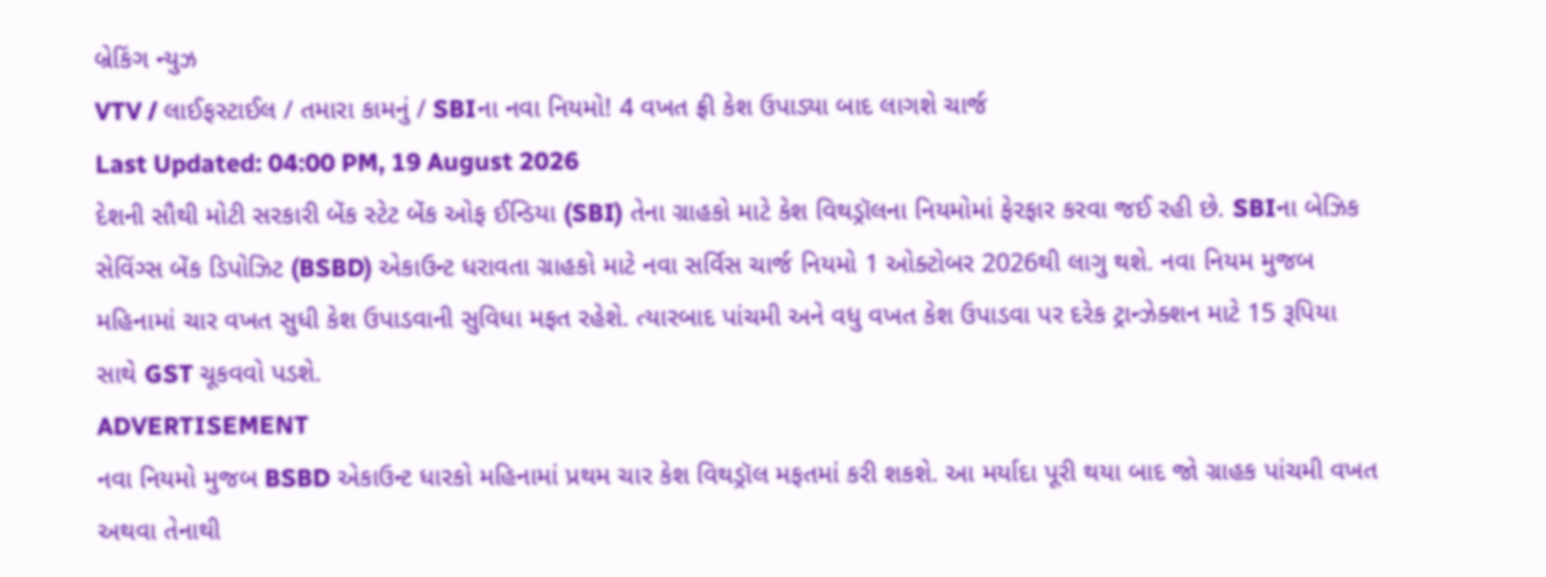બ્રેકિંગ ન્યુઝ
VTV / લાઈફસ્ટાઈલ / તમારા કામનું / SBIના નવા નિયમો! 4 વખત ફ્રી કેશ ઉપાડ્યા બાદ લાગશે ચાર્જ
Last Updated: 04:00 PM, 19 August 2026
દેશની સૌથી મોટી સરકારી બેંક સ્ટેટ બેંક ઓફ ઈન્ડિયા (SBI) તેના ગ્રાહકો માટે કેશ વિથડ્રૉલના નિયમોમાં ફેરફાર કરવા જઈ રહી છે. SBIના બેઝિક સેવિંગ્સ બેંક ડિપોઝિટ (BSBD) એકાઉન્ટ ધરાવતા ગ્રાહકો માટે નવા સર્વિસ ચાર્જ નિયમો 1 ઓક્ટોબર 2026થી લાગુ થશે. નવા નિયમ મુજબ મહિનામાં ચાર વખત સુધી કેશ ઉપાડવાની સુવિધા મફત રહેશે. ત્યારબાદ પાંચમી અને વધુ વખત કેશ ઉપાડવા પર દરેક ટ્રાન્ઝેક્શન માટે 15 રૂપિયા સાથે GST ચૂકવવો પડશે.
ADVERTISEMENT
નવા નિયમો મુજબ BSBD એકાઉન્ટ ધારકો મહિનામાં પ્રથમ ચાર કેશ વિથડ્રૉલ મફતમાં કરી શકશે. આ મર્યાદા પૂરી થયા બાદ જો ગ્રાહક પાંચમી વખત અથવા તેનાથી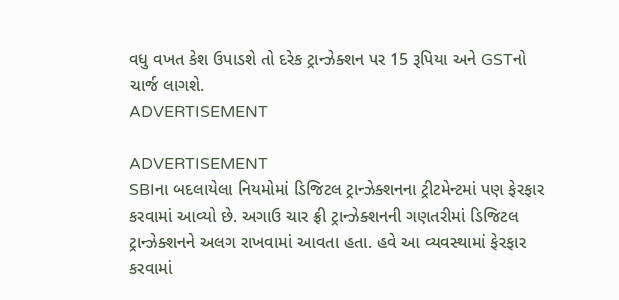વધુ વખત કેશ ઉપાડશે તો દરેક ટ્રાન્ઝેક્શન પર 15 રૂપિયા અને GSTનો ચાર્જ લાગશે.
ADVERTISEMENT

ADVERTISEMENT
SBIના બદલાયેલા નિયમોમાં ડિજિટલ ટ્રાન્ઝેક્શનના ટ્રીટમેન્ટમાં પણ ફેરફાર કરવામાં આવ્યો છે. અગાઉ ચાર ફ્રી ટ્રાન્ઝેક્શનની ગણતરીમાં ડિજિટલ ટ્રાન્ઝેક્શનને અલગ રાખવામાં આવતા હતા. હવે આ વ્યવસ્થામાં ફેરફાર કરવામાં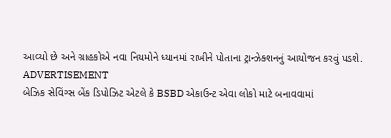આવ્યો છે અને ગ્રાહકોએ નવા નિયમોને ધ્યાનમાં રાખીને પોતાના ટ્રાન્ઝેક્શનનું આયોજન કરવું પડશે.
ADVERTISEMENT
બેઝિક સેવિંગ્સ બેંક ડિપોઝિટ એટલે કે BSBD એકાઉન્ટ એવા લોકો માટે બનાવવામાં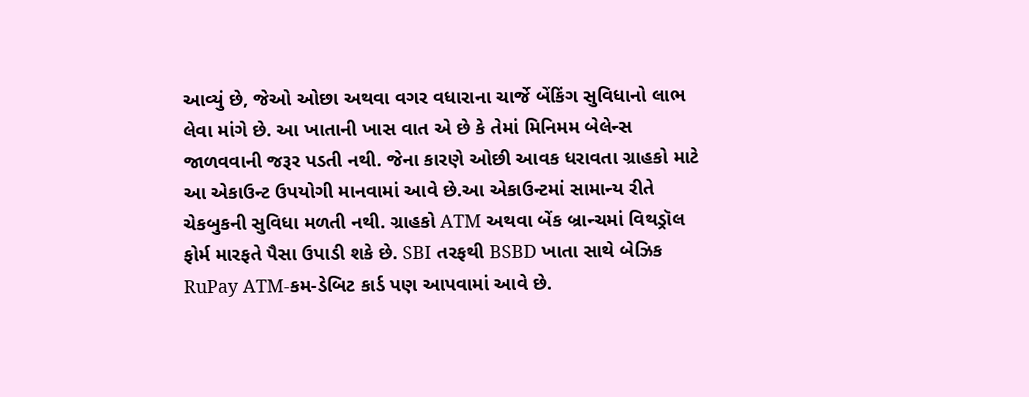આવ્યું છે, જેઓ ઓછા અથવા વગર વધારાના ચાર્જે બેંકિંગ સુવિધાનો લાભ લેવા માંગે છે. આ ખાતાની ખાસ વાત એ છે કે તેમાં મિનિમમ બેલેન્સ જાળવવાની જરૂર પડતી નથી. જેના કારણે ઓછી આવક ધરાવતા ગ્રાહકો માટે આ એકાઉન્ટ ઉપયોગી માનવામાં આવે છે.આ એકાઉન્ટમાં સામાન્ય રીતે ચેકબુકની સુવિધા મળતી નથી. ગ્રાહકો ATM અથવા બેંક બ્રાન્ચમાં વિથડ્રૉલ ફોર્મ મારફતે પૈસા ઉપાડી શકે છે. SBI તરફથી BSBD ખાતા સાથે બેઝિક RuPay ATM-કમ-ડેબિટ કાર્ડ પણ આપવામાં આવે છે.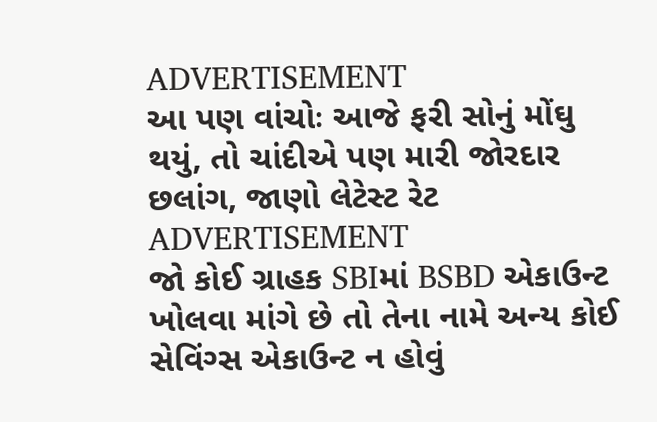ADVERTISEMENT
આ પણ વાંચોઃ આજે ફરી સોનું મોંઘુ થયું, તો ચાંદીએ પણ મારી જોરદાર છલાંગ, જાણો લેટેસ્ટ રેટ
ADVERTISEMENT
જો કોઈ ગ્રાહક SBIમાં BSBD એકાઉન્ટ ખોલવા માંગે છે તો તેના નામે અન્ય કોઈ સેવિંગ્સ એકાઉન્ટ ન હોવું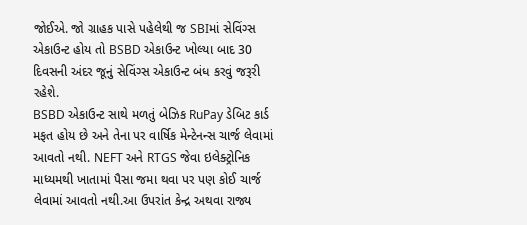જોઈએ. જો ગ્રાહક પાસે પહેલેથી જ SBIમાં સેવિંગ્સ એકાઉન્ટ હોય તો BSBD એકાઉન્ટ ખોલ્યા બાદ 30 દિવસની અંદર જૂનું સેવિંગ્સ એકાઉન્ટ બંધ કરવું જરૂરી રહેશે.
BSBD એકાઉન્ટ સાથે મળતું બેઝિક RuPay ડેબિટ કાર્ડ મફત હોય છે અને તેના પર વાર્ષિક મેન્ટેનન્સ ચાર્જ લેવામાં આવતો નથી. NEFT અને RTGS જેવા ઇલેક્ટ્રોનિક માધ્યમથી ખાતામાં પૈસા જમા થવા પર પણ કોઈ ચાર્જ લેવામાં આવતો નથી.આ ઉપરાંત કેન્દ્ર અથવા રાજ્ય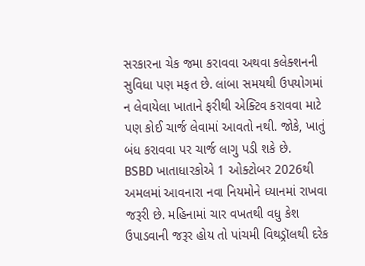સરકારના ચેક જમા કરાવવા અથવા કલેક્શનની સુવિધા પણ મફત છે. લાંબા સમયથી ઉપયોગમાં ન લેવાયેલા ખાતાને ફરીથી એક્ટિવ કરાવવા માટે પણ કોઈ ચાર્જ લેવામાં આવતો નથી. જોકે, ખાતું બંધ કરાવવા પર ચાર્જ લાગુ પડી શકે છે.
BSBD ખાતાધારકોએ 1 ઓક્ટોબર 2026થી અમલમાં આવનારા નવા નિયમોને ધ્યાનમાં રાખવા જરૂરી છે. મહિનામાં ચાર વખતથી વધુ કેશ ઉપાડવાની જરૂર હોય તો પાંચમી વિથડ્રૉલથી દરેક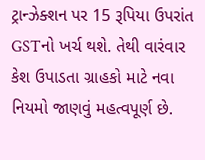ટ્રાન્ઝેક્શન પર 15 રૂપિયા ઉપરાંત GSTનો ખર્ચ થશે. તેથી વારંવાર કેશ ઉપાડતા ગ્રાહકો માટે નવા નિયમો જાણવું મહત્વપૂર્ણ છે.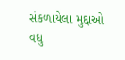સંકળાયેલા મુદ્દાઓ
વધુ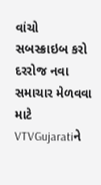વાંચો
સબસ્ક્રાઇબ કરો
દરરોજ નવા સમાચાર મેળવવા માટે VTVGujaratiને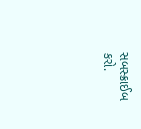સબસ્ક્રાઈબ કરો.